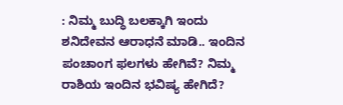: ನಿಮ್ಮ ಬುದ್ಧಿ ಬಲಕ್ಕಾಗಿ ಇಂದು ಶನಿದೇವನ ಆರಾಧನೆ ಮಾಡಿ.. ಇಂದಿನ ಪಂಚಾಂಗ ಫಲಗಳು ಹೇಗಿವೆ? ನಿಮ್ಮ ರಾಶಿಯ ಇಂದಿನ ಭವಿಷ್ಯ ಹೇಗಿದೆ?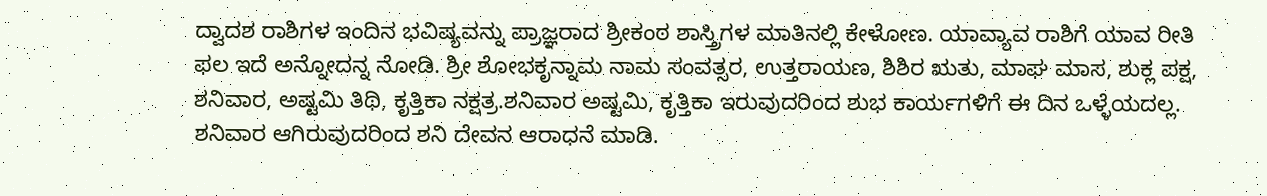ದ್ವಾದಶ ರಾಶಿಗಳ ಇಂದಿನ ಭವಿಷ್ಯವನ್ನು ಪ್ರಾಜ್ಞರಾದ ಶ್ರೀಕಂಠ ಶಾಸ್ತ್ರಿಗಳ ಮಾತಿನಲ್ಲಿ ಕೇಳೋಣ. ಯಾವ್ಯಾವ ರಾಶಿಗೆ ಯಾವ ರೀತಿ ಫಲ ಇದೆ ಅನ್ನೋದನ್ನ ನೋಡಿ. ಶ್ರೀ ಶೋಭಕೃನ್ನಾಮ ನಾಮ ಸಂವತ್ಸರ, ಉತ್ತರಾಯಣ, ಶಿಶಿರ ಋತು, ಮಾಘ ಮಾಸ, ಶುಕ್ಲ ಪಕ್ಷ, ಶನಿವಾರ, ಅಷ್ಟಮಿ ತಿಥಿ, ಕೃತ್ತಿಕಾ ನಕ್ಷತ್ರ.ಶನಿವಾರ ಅಷ್ಟಮಿ, ಕೃತ್ತಿಕಾ ಇರುವುದರಿಂದ ಶುಭ ಕಾರ್ಯಗಳಿಗೆ ಈ ದಿನ ಒಳ್ಳೆಯದಲ್ಲ. ಶನಿವಾರ ಆಗಿರುವುದರಿಂದ ಶನಿ ದೇವನ ಆರಾಧನೆ ಮಾಡಿ.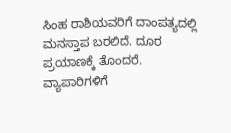ಸಿಂಹ ರಾಶಿಯವರಿಗೆ ದಾಂಪತ್ಯದಲ್ಲಿ ಮನಸ್ತಾಪ ಬರಲಿದೆ. ದೂರ ಪ್ರಯಾಣಕ್ಕೆ ತೊಂದರೆ. ವ್ಯಾಪಾರಿಗಳಿಗೆ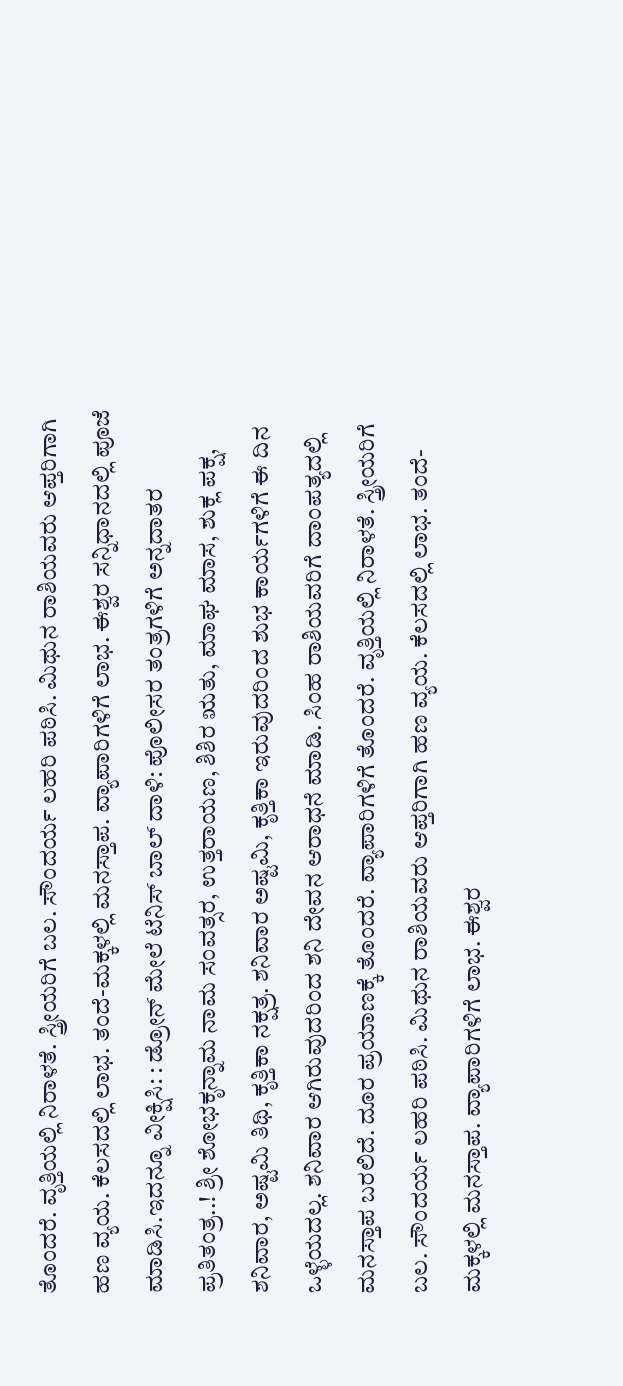ತೊಂದರೆ. ವೃತ್ತಿಯಲ್ಲಿ ನಿರಾಳತೆ. ಸ್ತ್ರೀಯರಿಗೆ ಬಲ. ಸೌಂದರ್ಯ ಲಹರಿ ಪಠಿಸಿ. ಮಿಥುನ ರಾಶಿಯವರು ಆಪ್ತರಿಗಾಗಿ ಹಣ ವ್ಯಯ. ಕೆಲಸದಲ್ಲಿ ಲಾಭ. ತಂದೆ-ಮಕ್ಕಳಲ್ಲಿ ಮನಸ್ತಾಪ. ವ್ಯಾಪಾರಿಗಳಿಗೆ ಲಾಭ. ಈಶ್ವರ ಸನ್ನಿಧಾನದಲ್ಲಿ ಪೂಜೆ ಮಾಡಿಸಿ.ಇದನ್ನೂ ವೀಕ್ಷಿಸಿ: : ಡ್ರೋನ್ ಮೇಲೆ ಟೆನಿಸ್ ಬಾಲ್ ದಾಳಿ: ಪೊಲೀಸರ ತಂತ್ರಗಳಿಗೆ ಅನ್ನದಾತರ ಪ್ರತಿತಂತ್ರ..! ಶ್ರೀ ಶೋಭಕೃನ್ನಾಮ ನಾಮ ಸಂವತ್ಸರ, ಉತ್ತರಾಯಣ, ಶಿಶಿರ ಋತು, ಮಾಘ ಮಾಸ, ಶುಕ್ಲ ಪಕ್ಷ, ಶನಿವಾರ, ಅಷ್ಟಮಿ ತಿಥಿ, ಕೃತ್ತಿಕಾ ನಕ್ಷತ್ರ. ಶನಿವಾರ ಅಷ್ಟಮಿ, ಕೃತ್ತಿಕಾ ಇರುವುದರಿಂದ ಶುಭ ಕಾರ್ಯಗಳಿಗೆ ಈ ದಿನ ಒಳ್ಳೆಯದಲ್ಲ. ಶನಿವಾರ ಆಗಿರುವುದರಿಂದ ಶನಿ ದೇವನ ಆರಾಧನೆ ಮಾಡಿ. ಸಿಂಹ ರಾಶಿಯವರಿಗೆ ದಾಂಪತ್ಯದಲ್ಲಿ ಮನಸ್ತಾಪ ಬರಲಿದೆ. ದೂರ ಪ್ರಯಾಣಕ್ಕೆ ತೊಂದರೆ. ವ್ಯಾಪಾರಿಗಳಿಗೆ ತೊಂದರೆ. ವೃತ್ತಿಯಲ್ಲಿ ನಿರಾಳತೆ. ಸ್ತ್ರೀಯರಿಗೆ ಬಲ. ಸೌಂದರ್ಯ ಲಹರಿ ಪಠಿಸಿ. ಮಿಥುನ ರಾಶಿಯವರು ಆಪ್ತರಿಗಾಗಿ ಹಣ ವ್ಯಯ. ಕೆಲಸದಲ್ಲಿ ಲಾಭ. ತಂದೆ-ಮಕ್ಕಳಲ್ಲಿ ಮನಸ್ತಾಪ. ವ್ಯಾಪಾರಿಗಳಿಗೆ ಲಾಭ. ಈಶ್ವರ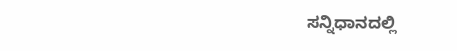ಸನ್ನಿಧಾನದಲ್ಲಿ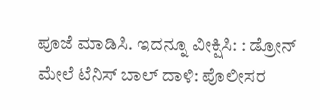ಪೂಜೆ ಮಾಡಿಸಿ. ಇದನ್ನೂ ವೀಕ್ಷಿಸಿ: : ಡ್ರೋನ್ ಮೇಲೆ ಟೆನಿಸ್ ಬಾಲ್ ದಾಳಿ: ಪೊಲೀಸರ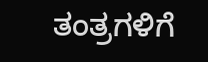ತಂತ್ರಗಳಿಗೆ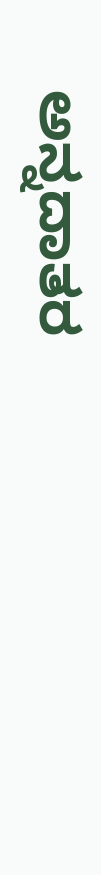ಅನ್ನದಾತರ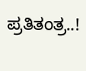ಪ್ರತಿತಂತ್ರ..!